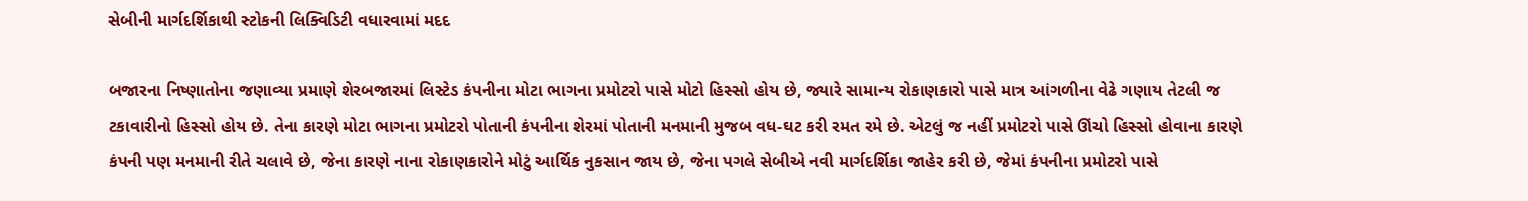સેબીની માર્ગદર્શિકાથી સ્ટોકની લિક્વિડિટી વધારવામાં મદદ

બજારના નિષ્ણાતોના જણાવ્યા પ્રમાણે શેરબજારમાં લિસ્ટેડ કંપનીના મોટા ભાગના પ્રમોટરો પાસે મોટો હિસ્સો હોય છે, જ્યારે સામાન્ય રોકાણકારો પાસે માત્ર આંગળીના વેઢે ગણાય તેટલી જ ટકાવારીનો હિસ્સો હોય છે. તેના કારણે મોટા ભાગના પ્રમોટરો પોતાની કંપનીના શેરમાં પોતાની મનમાની મુજબ વધ-ઘટ કરી રમત રમે છે. એટલું જ નહીં પ્રમોટરો પાસે ઊંચો હિસ્સો હોવાના કારણે કંપની પણ મનમાની રીતે ચલાવે છે, જેના કારણે નાના રોકાણકારોને મોટું આર્થિક નુકસાન જાય છે, જેના પગલે સેબીએ નવી માર્ગદર્શિકા જાહેર કરી છે, જેમાં કંપનીના પ્રમોટરો પાસે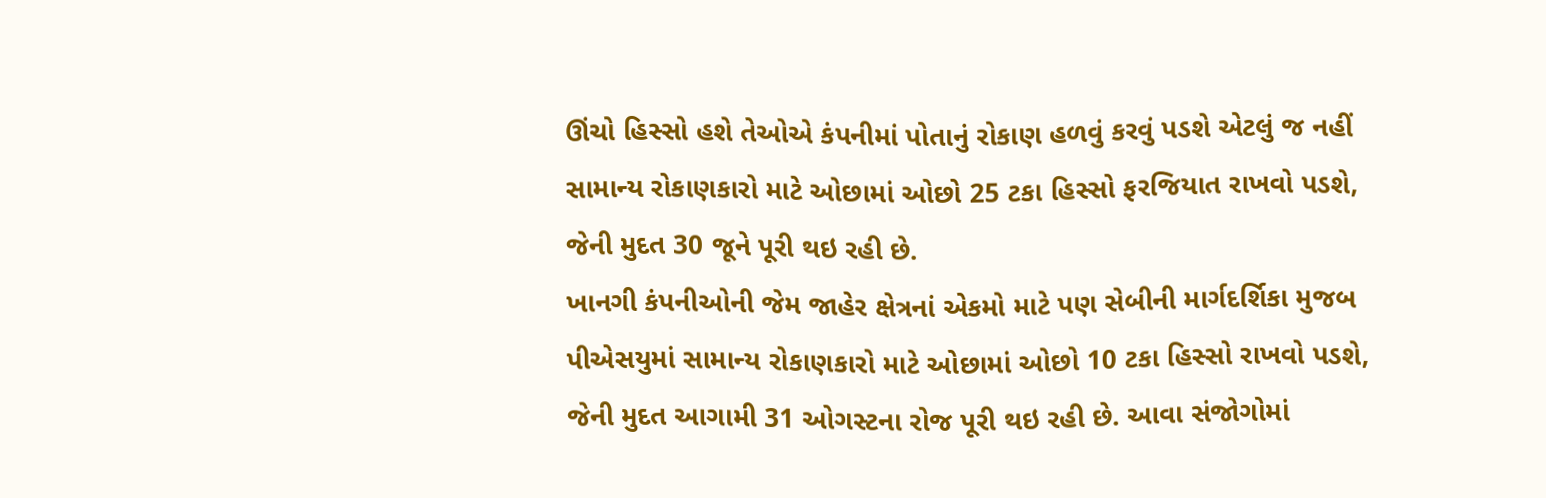ઊંચો હિસ્સો હશે તેઓએ કંપનીમાં પોતાનું રોકાણ હળવું કરવું પડશે એટલું જ નહીં સામાન્ય રોકાણકારો માટે ઓછામાં ઓછો 25 ટકા હિસ્સો ફરજિયાત રાખવો પડશે, જેની મુદત 30 જૂને પૂરી થઇ રહી છે.
ખાનગી કંપનીઓની જેમ જાહેર ક્ષેત્રનાં એકમો માટે પણ સેબીની માર્ગદર્શિકા મુજબ પીએસયુમાં સામાન્ય રોકાણકારો માટે ઓછામાં ઓછો 10 ટકા હિસ્સો રાખવો પડશે, જેની મુદત આગામી 31 ઓગસ્ટના રોજ પૂરી થઇ રહી છે. આવા સંજોગોમાં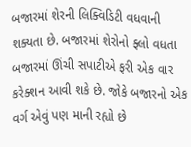બજારમાં શેરની લિક્વિડિટી વધવાની શક્યતા છે. બજારમાં શેરોનો ફ્લો વધતા બજારમાં ઊંચી સપાટીએ ફરી એક વાર કરેક્શન આવી શકે છે. જોકે બજારનો એક વર્ગ એવું પણ માની રહ્યો છે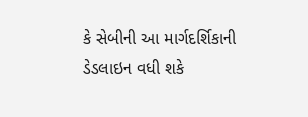કે સેબીની આ માર્ગદર્શિકાની ડેડલાઇન વધી શકે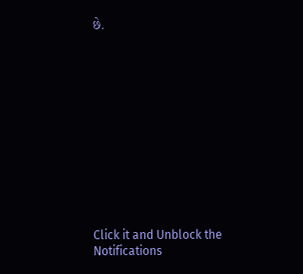છે.












Click it and Unblock the Notifications